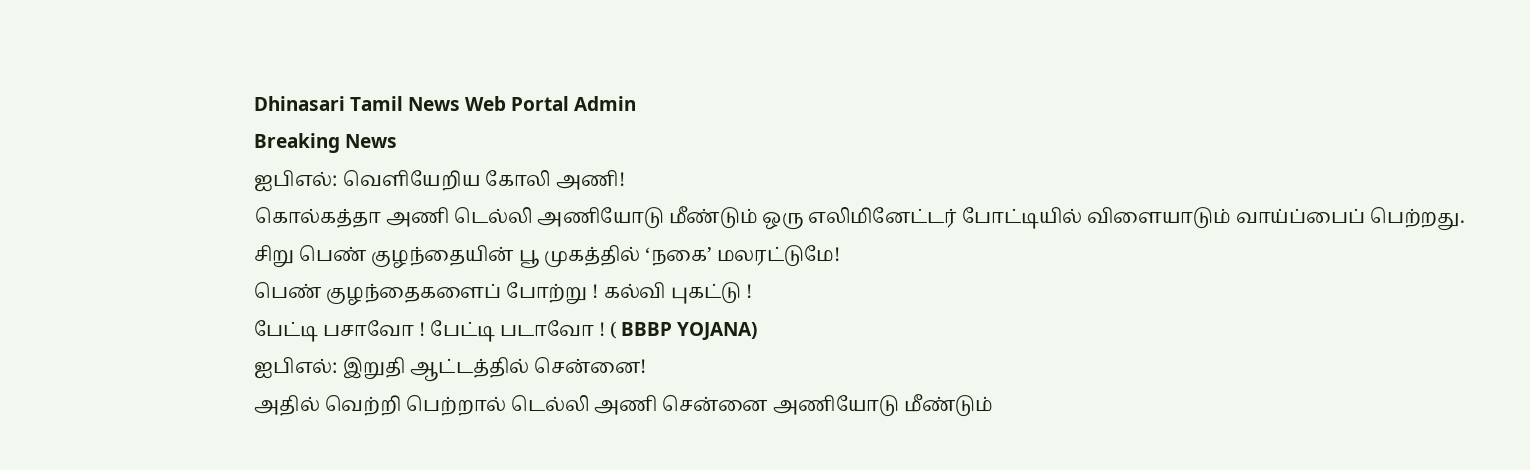Dhinasari Tamil News Web Portal Admin
Breaking News
ஐபிஎல்: வெளியேறிய கோலி அணி!
கொல்கத்தா அணி டெல்லி அணியோடு மீண்டும் ஒரு எலிமினேட்டர் போட்டியில் விளையாடும் வாய்ப்பைப் பெற்றது.
சிறு பெண் குழந்தையின் பூ முகத்தில் ‘நகை’ மலரட்டுமே!
பெண் குழந்தைகளைப் போற்று ! கல்வி புகட்டு !
பேட்டி பசாவோ ! பேட்டி படாவோ ! ( BBBP YOJANA)
ஐபிஎல்: இறுதி ஆட்டத்தில் சென்னை!
அதில் வெற்றி பெற்றால் டெல்லி அணி சென்னை அணியோடு மீண்டும்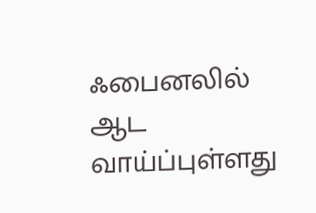ஃபைனலில் ஆட வாய்ப்புள்ளது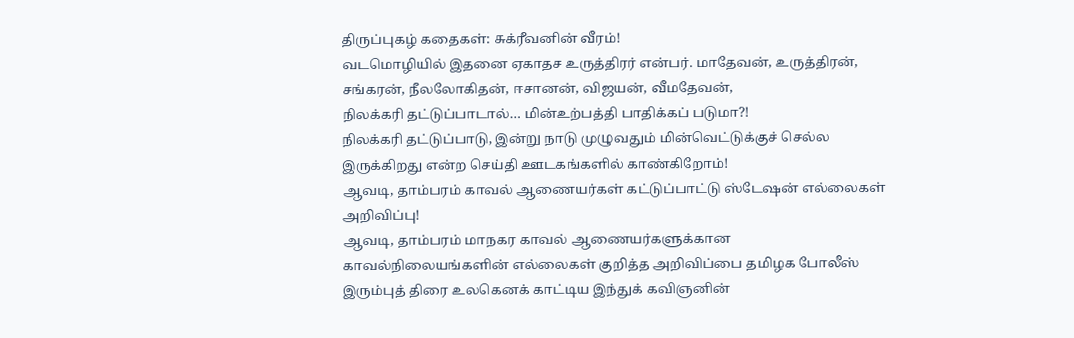திருப்புகழ் கதைகள்: சுக்ரீவனின் வீரம்!
வடமொழியில் இதனை ஏகாதச உருத்திரர் என்பர். மாதேவன், உருத்திரன், சங்கரன், நீலலோகிதன், ஈசானன், விஜயன், வீமதேவன்,
நிலக்கரி தட்டுப்பாடால்… மின்உற்பத்தி பாதிக்கப் படுமா?!
நிலக்கரி தட்டுப்பாடு, இன்று நாடு முழுவதும் மின்வெட்டுக்குச் செல்ல இருக்கிறது என்ற செய்தி ஊடகங்களில் காண்கிறோம்!
ஆவடி, தாம்பரம் காவல் ஆணையர்கள் கட்டுப்பாட்டு ஸ்டேஷன் எல்லைகள் அறிவிப்பு!
ஆவடி, தாம்பரம் மாநகர காவல் ஆணையர்களுக்கான காவல்நிலையங்களின் எல்லைகள் குறித்த அறிவிப்பை தமிழக போலீஸ்
இரும்புத் திரை உலகெனக் காட்டிய இந்துக் கவிஞனின்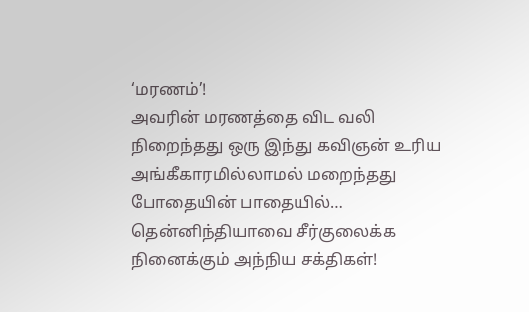‘மரணம்’!
அவரின் மரணத்தை விட வலி நிறைந்தது ஒரு இந்து கவிஞன் உரிய அங்கீகாரமில்லாமல் மறைந்தது
போதையின் பாதையில்… தென்னிந்தியாவை சீர்குலைக்க நினைக்கும் அந்நிய சக்திகள்!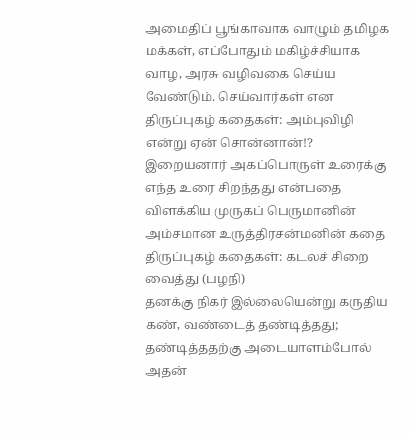அமைதிப் பூங்காவாக வாழும் தமிழக மக்கள், எப்போதும் மகிழ்ச்சியாக வாழ, அரசு வழிவகை செய்ய வேண்டும். செய்வார்கள் என
திருப்புகழ் கதைகள்: அம்புவிழி என்று ஏன் சொன்னான்!?
இறையனார் அகப்பொருள் உரைக்கு எந்த உரை சிறந்தது என்பதை விளக்கிய முருகப் பெருமானின் அம்சமான உருத்திரசன்மனின் கதை
திருப்புகழ் கதைகள்: கடலச் சிறை வைத்து (பழநி)
தனக்கு நிகர் இல்லையென்று கருதிய கண், வண்டைத் தண்டித்தது; தண்டித்ததற்கு அடையாளம்போல் அதன்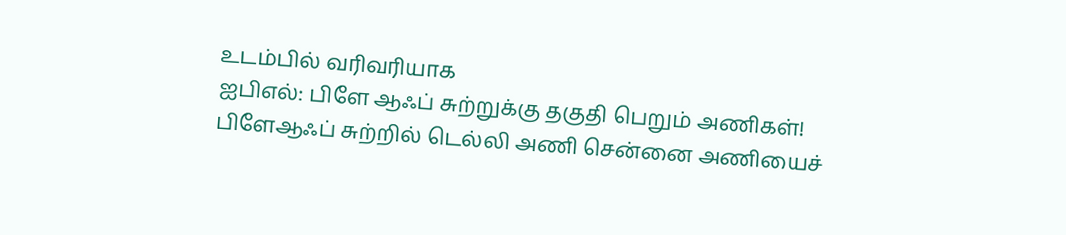உடம்பில் வரிவரியாக
ஐபிஎல்: பிளே ஆஃப் சுற்றுக்கு தகுதி பெறும் அணிகள்!
பிளேஆஃப் சுற்றில் டெல்லி அணி சென்னை அணியைச்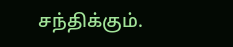சந்திக்கும்.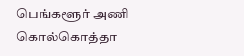பெங்களூர் அணி கொல்கொத்தா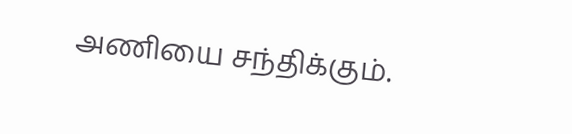அணியை சந்திக்கும்.